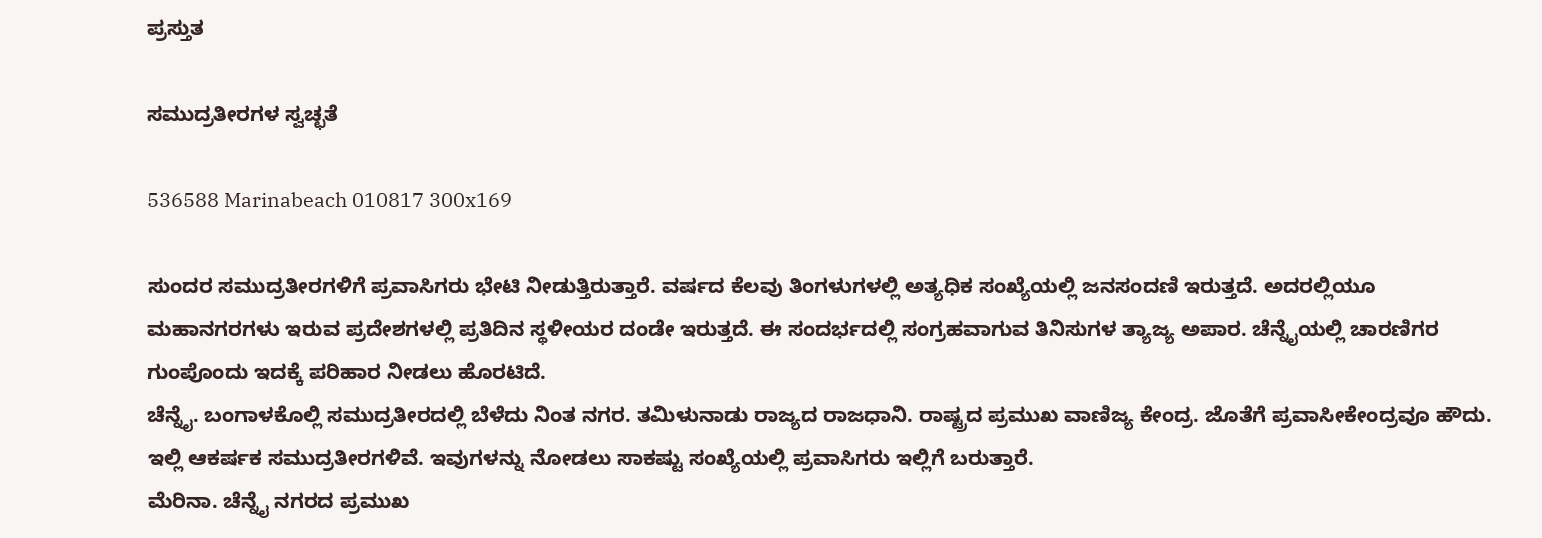ಪ್ರಸ್ತುತ

ಸಮುದ್ರತೀರಗಳ ಸ್ವಚ್ಛತೆ

536588 Marinabeach 010817 300x169

ಸುಂದರ ಸಮುದ್ರತೀರಗಳಿಗೆ ಪ್ರವಾಸಿಗರು ಭೇಟಿ ನೀಡುತ್ತಿರುತ್ತಾರೆ. ವರ್ಷದ ಕೆಲವು ತಿಂಗಳುಗಳಲ್ಲಿ ಅತ್ಯಧಿಕ ಸಂಖ್ಯೆಯಲ್ಲಿ ಜನಸಂದಣಿ ಇರುತ್ತದೆ. ಅದರಲ್ಲಿಯೂ ಮಹಾನಗರಗಳು ಇರುವ ಪ್ರದೇಶಗಳಲ್ಲಿ ಪ್ರತಿದಿನ ಸ್ಥಳೀಯರ ದಂಡೇ ಇರುತ್ತದೆ. ಈ ಸಂದರ್ಭದಲ್ಲಿ ಸಂಗ್ರಹವಾಗುವ ತಿನಿಸುಗಳ ತ್ಯಾಜ್ಯ ಅಪಾರ. ಚೆನ್ನೈಯಲ್ಲಿ ಚಾರಣಿಗರ ಗುಂಪೊಂದು ಇದಕ್ಕೆ ಪರಿಹಾರ ನೀಡಲು ಹೊರಟಿದೆ.
ಚೆನ್ನೈ. ಬಂಗಾಳಕೊಲ್ಲಿ ಸಮುದ್ರತೀರದಲ್ಲಿ ಬೆಳೆದು ನಿಂತ ನಗರ. ತಮಿಳುನಾಡು ರಾಜ್ಯದ ರಾಜಧಾನಿ. ರಾಷ್ಟ್ರದ ಪ್ರಮುಖ ವಾಣಿಜ್ಯ ಕೇಂದ್ರ. ಜೊತೆಗೆ ಪ್ರವಾಸೀಕೇಂದ್ರವೂ ಹೌದು. ಇಲ್ಲಿ ಆಕರ್ಷಕ ಸಮುದ್ರತೀರಗಳಿವೆ. ಇವುಗಳನ್ನು ನೋಡಲು ಸಾಕಷ್ಟು ಸಂಖ್ಯೆಯಲ್ಲಿ ಪ್ರವಾಸಿಗರು ಇಲ್ಲಿಗೆ ಬರುತ್ತಾರೆ.
ಮೆರಿನಾ. ಚೆನ್ನೈ ನಗರದ ಪ್ರಮುಖ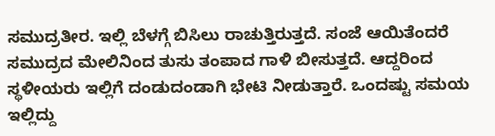ಸಮುದ್ರತೀರ. ಇಲ್ಲಿ ಬೆಳಗ್ಗೆ ಬಿಸಿಲು ರಾಚುತ್ತಿರುತ್ತದೆ. ಸಂಜೆ ಆಯಿತೆಂದರೆ ಸಮುದ್ರದ ಮೇಲಿನಿಂದ ತುಸು ತಂಪಾದ ಗಾಳಿ ಬೀಸುತ್ತದೆ. ಆದ್ದರಿಂದ ಸ್ಥಳೀಯರು ಇಲ್ಲಿಗೆ ದಂಡುದಂಡಾಗಿ ಭೇಟಿ ನೀಡುತ್ತಾರೆ. ಒಂದಷ್ಟು ಸಮಯ ಇಲ್ಲಿದ್ದು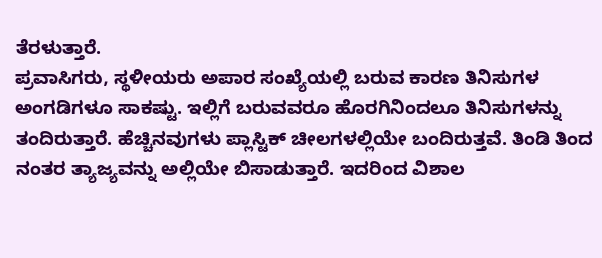ತೆರಳುತ್ತಾರೆ.
ಪ್ರವಾಸಿಗರು, ಸ್ಥಳೀಯರು ಅಪಾರ ಸಂಖ್ಯೆಯಲ್ಲಿ ಬರುವ ಕಾರಣ ತಿನಿಸುಗಳ ಅಂಗಡಿಗಳೂ ಸಾಕಷ್ಟು. ಇಲ್ಲಿಗೆ ಬರುವವರೂ ಹೊರಗಿನಿಂದಲೂ ತಿನಿಸುಗಳನ್ನು ತಂದಿರುತ್ತಾರೆ. ಹೆಚ್ಚಿನವುಗಳು ಪ್ಲಾಸ್ಟಿಕ್ ಚೀಲಗಳಲ್ಲಿಯೇ ಬಂದಿರುತ್ತವೆ. ತಿಂಡಿ ತಿಂದ ನಂತರ ತ್ಯಾಜ್ಯವನ್ನು ಅಲ್ಲಿಯೇ ಬಿಸಾಡುತ್ತಾರೆ. ಇದರಿಂದ ವಿಶಾಲ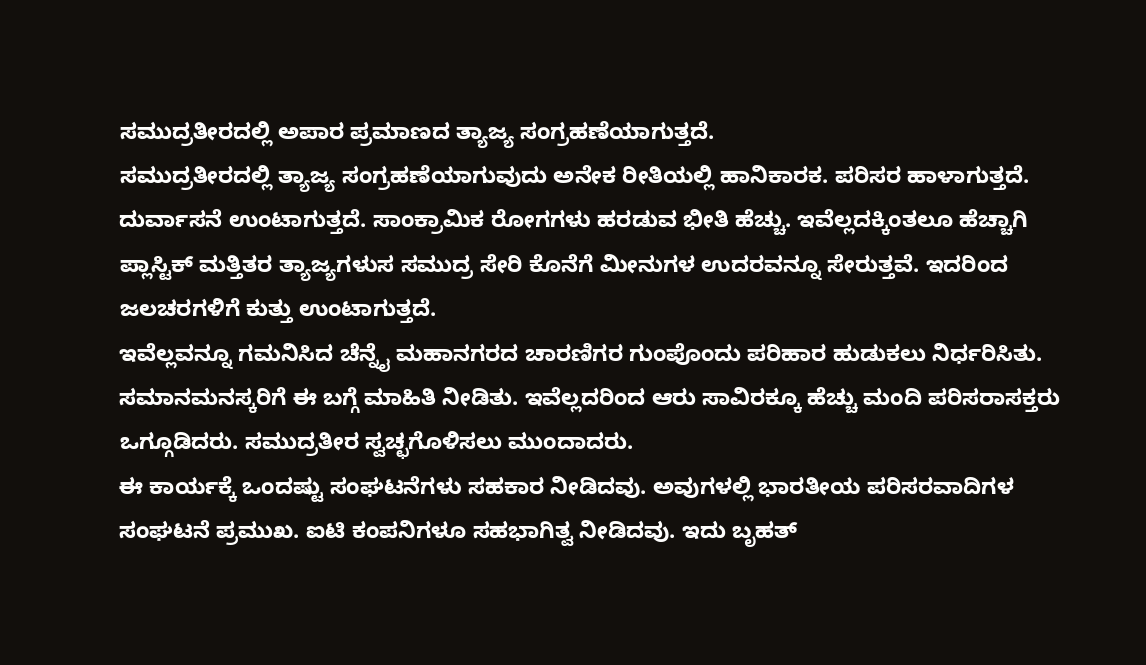ಸಮುದ್ರತೀರದಲ್ಲಿ ಅಪಾರ ಪ್ರಮಾಣದ ತ್ಯಾಜ್ಯ ಸಂಗ್ರಹಣೆಯಾಗುತ್ತದೆ.
ಸಮುದ್ರತೀರದಲ್ಲಿ ತ್ಯಾಜ್ಯ ಸಂಗ್ರಹಣೆಯಾಗುವುದು ಅನೇಕ ರೀತಿಯಲ್ಲಿ ಹಾನಿಕಾರಕ. ಪರಿಸರ ಹಾಳಾಗುತ್ತದೆ. ದುರ್ವಾಸನೆ ಉಂಟಾಗುತ್ತದೆ. ಸಾಂಕ್ರಾಮಿಕ ರೋಗಗಳು ಹರಡುವ ಭೀತಿ ಹೆಚ್ಚು. ಇವೆಲ್ಲದಕ್ಕಿಂತಲೂ ಹೆಚ್ಚಾಗಿ ಪ್ಲಾಸ್ಟಿಕ್ ಮತ್ತಿತರ ತ್ಯಾಜ್ಯಗಳುಸ ಸಮುದ್ರ ಸೇರಿ ಕೊನೆಗೆ ಮೀನುಗಳ ಉದರವನ್ನೂ ಸೇರುತ್ತವೆ. ಇದರಿಂದ ಜಲಚರಗಳಿಗೆ ಕುತ್ತು ಉಂಟಾಗುತ್ತದೆ.
ಇವೆಲ್ಲವನ್ನೂ ಗಮನಿಸಿದ ಚೆನ್ನೈ ಮಹಾನಗರದ ಚಾರಣಿಗರ ಗುಂಪೊಂದು ಪರಿಹಾರ ಹುಡುಕಲು ನಿರ್ಧರಿಸಿತು. ಸಮಾನಮನಸ್ಕರಿಗೆ ಈ ಬಗ್ಗೆ ಮಾಹಿತಿ ನೀಡಿತು. ಇವೆಲ್ಲದರಿಂದ ಆರು ಸಾವಿರಕ್ಕೂ ಹೆಚ್ಚು ಮಂದಿ ಪರಿಸರಾಸಕ್ತರು ಒಗ್ಗೂಡಿದರು. ಸಮುದ್ರತೀರ ಸ್ವಚ್ಛಗೊಳಿಸಲು ಮುಂದಾದರು.
ಈ ಕಾರ್ಯಕ್ಕೆ ಒಂದಷ್ಟು ಸಂಘಟನೆಗಳು ಸಹಕಾರ ನೀಡಿದವು. ಅವುಗಳಲ್ಲಿ ಭಾರತೀಯ ಪರಿಸರವಾದಿಗಳ ಸಂಘಟನೆ ಪ್ರಮುಖ. ಐಟಿ ಕಂಪನಿಗಳೂ ಸಹಭಾಗಿತ್ವ ನೀಡಿದವು. ಇದು ಬೃಹತ್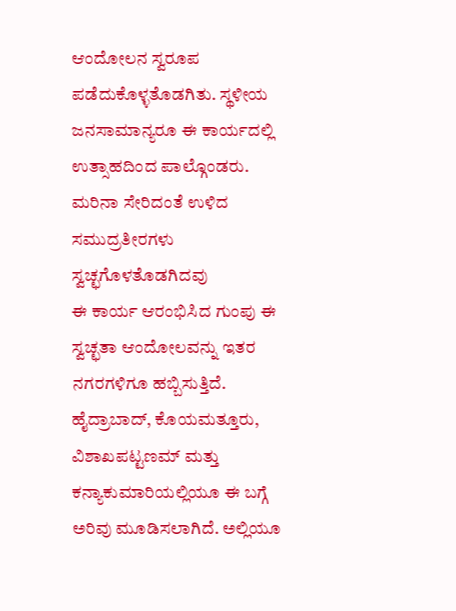ಆಂದೋಲನ ಸ್ವರೂಪ ಪಡೆದುಕೊಳ್ಳತೊಡಗಿತು. ಸ್ಥಳೀಯ ಜನಸಾಮಾನ್ಯರೂ ಈ ಕಾರ್ಯದಲ್ಲಿ ಉತ್ಸಾಹದಿಂದ ಪಾಲ್ಗೊಂಡರು. ಮರಿನಾ ಸೇರಿದಂತೆ ಉಳಿದ ಸಮುದ್ರತೀರಗಳು ಸ್ವಚ್ಛಗೊಳತೊಡಗಿದವು
ಈ ಕಾರ್ಯ ಆರಂಭಿಸಿದ ಗುಂಪು ಈ ಸ್ವಚ್ಛತಾ ಆಂದೋಲವನ್ನು ಇತರ ನಗರಗಳಿಗೂ ಹಬ್ಬಿಸುತ್ತಿದೆ. ಹೈದ್ರಾಬಾದ್, ಕೊಯಮತ್ತೂರು, ವಿಶಾಖಪಟ್ಟಣಮ್ ಮತ್ತು ಕನ್ಯಾಕುಮಾರಿಯಲ್ಲಿಯೂ ಈ ಬಗ್ಗೆ ಅರಿವು ಮೂಡಿಸಲಾಗಿದೆ. ಅಲ್ಲಿಯೂ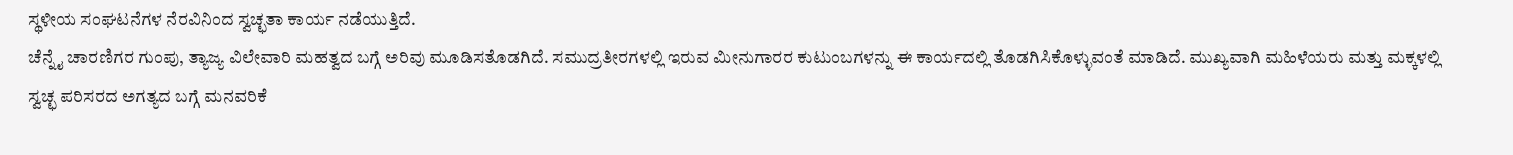ಸ್ಥಳೀಯ ಸಂಘಟನೆಗಳ ನೆರವಿನಿಂದ ಸ್ವಚ್ಛತಾ ಕಾರ್ಯ ನಡೆಯುತ್ತಿದೆ.
ಚೆನ್ನೈ ಚಾರಣಿಗರ ಗುಂಪು, ತ್ಯಾಜ್ಯ ವಿಲೇವಾರಿ ಮಹತ್ವದ ಬಗ್ಗೆ ಅರಿವು ಮೂಡಿಸತೊಡಗಿದೆ. ಸಮುದ್ರತೀರಗಳಲ್ಲಿ ಇರುವ ಮೀನುಗಾರರ ಕುಟುಂಬಗಳನ್ನು ಈ ಕಾರ್ಯದಲ್ಲಿ ತೊಡಗಿಸಿಕೊಳ್ಳುವಂತೆ ಮಾಡಿದೆ. ಮುಖ್ಯವಾಗಿ ಮಹಿಳೆಯರು ಮತ್ತು ಮಕ್ಕಳಲ್ಲಿ ಸ್ವಚ್ಛ ಪರಿಸರದ ಅಗತ್ಯದ ಬಗ್ಗೆ ಮನವರಿಕೆ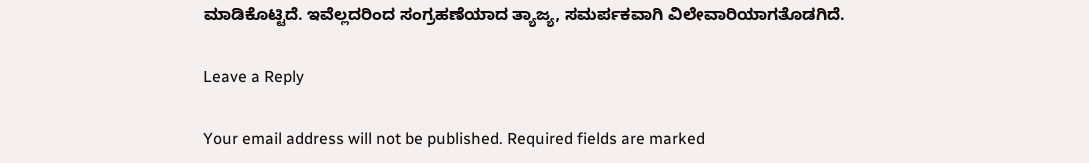ಮಾಡಿಕೊಟ್ಟಿದೆ. ಇವೆಲ್ಲದರಿಂದ ಸಂಗ್ರಹಣೆಯಾದ ತ್ಯಾಜ್ಯ, ಸಮರ್ಪಕವಾಗಿ ವಿಲೇವಾರಿಯಾಗತೊಡಗಿದೆ.

Leave a Reply

Your email address will not be published. Required fields are marked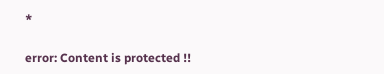*

error: Content is protected !!